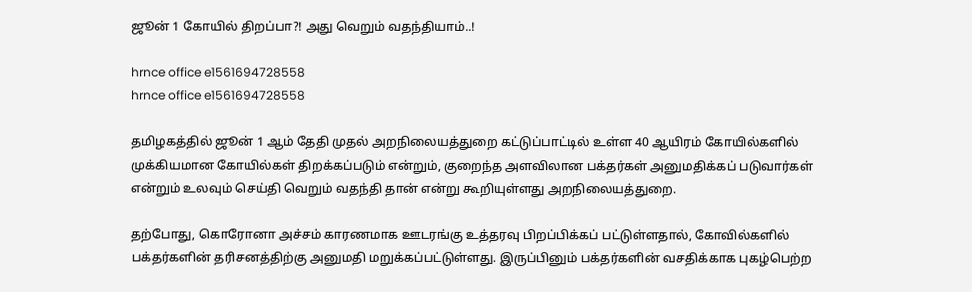ஜூன் 1 கோயில் திறப்பா?! அது வெறும் வதந்தியாம்..!

hrnce office e1561694728558
hrnce office e1561694728558

தமிழகத்தில் ஜூன் 1 ஆம் தேதி முதல் அறநிலையத்துறை கட்டுப்பாட்டில் உள்ள 40 ஆயிரம் கோயில்களில் முக்கியமான கோயில்கள் திறக்கப்படும் என்றும், குறைந்த அளவிலான பக்தர்கள் அனுமதிக்கப் படுவார்கள் என்றும் உலவும் செய்தி வெறும் வதந்தி தான் என்று கூறியுள்ளது அறநிலையத்துறை.

தற்போது, கொரோனா அச்சம் காரணமாக ஊடரங்கு உத்தரவு பிறப்பிக்கப் பட்டுள்ளதால், கோவில்களில் பக்தர்களின் தரிசனத்திற்கு அனுமதி மறுக்கப்பட்டுள்ளது. இருப்பினும் பக்தர்களின் வசதிக்காக புகழ்பெற்ற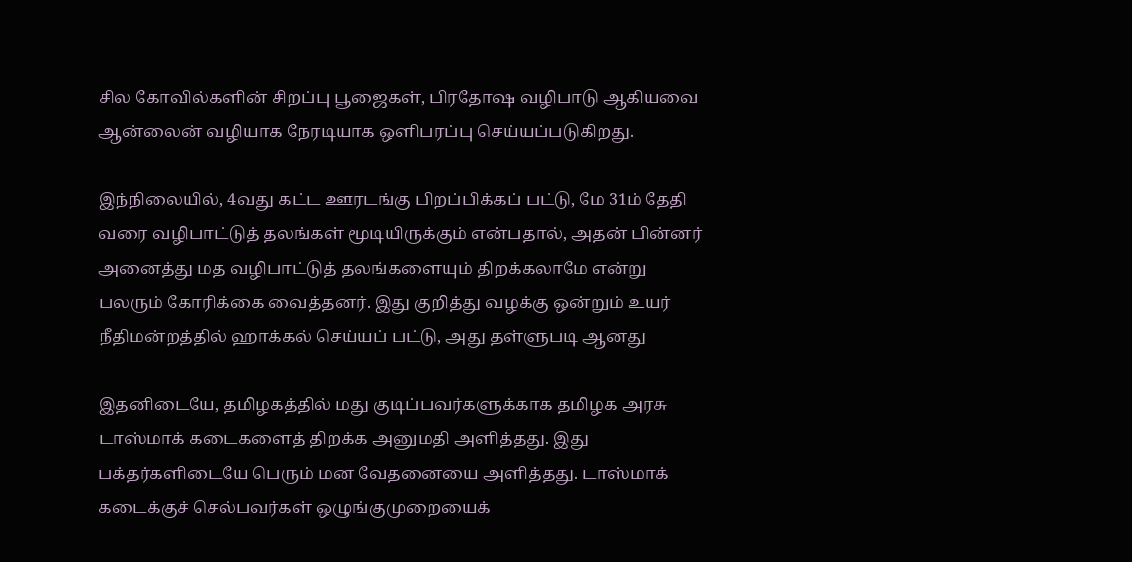சில கோவில்களின் சிறப்பு பூஜைகள், பிரதோஷ வழிபாடு ஆகியவை ஆன்லைன் வழியாக நேரடியாக ஒளிபரப்பு செய்யப்படுகிறது.

இந்நிலையில், 4வது கட்ட ஊரடங்கு பிறப்பிக்கப் பட்டு, மே 31ம் தேதி வரை வழிபாட்டுத் தலங்கள் மூடியிருக்கும் என்பதால், அதன் பின்னர் அனைத்து மத வழிபாட்டுத் தலங்களையும் திறக்கலாமே என்று பலரும் கோரிக்கை வைத்தனர். இது குறித்து வழக்கு ஒன்றும் உயர் நீதிமன்றத்தில் ஹாக்கல் செய்யப் பட்டு, அது தள்ளுபடி ஆனது

இதனிடையே, தமிழகத்தில் மது குடிப்பவர்களுக்காக தமிழக அரசு டாஸ்மாக் கடைகளைத் திறக்க அனுமதி அளித்தது. இது பக்தர்களிடையே பெரும் மன வேதனையை அளித்தது. டாஸ்மாக் கடைக்குச் செல்பவர்கள் ஒழுங்குமுறையைக்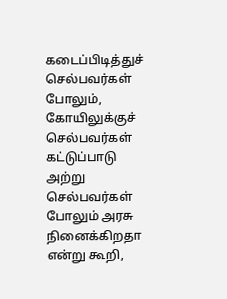கடைப்பிடித்துச் செல்பவர்கள் போலும், கோயிலுக்குச் செல்பவர்கள் கட்டுப்பாடு அற்று செல்பவர்கள் போலும் அரசு நினைக்கிறதா என்று கூறி,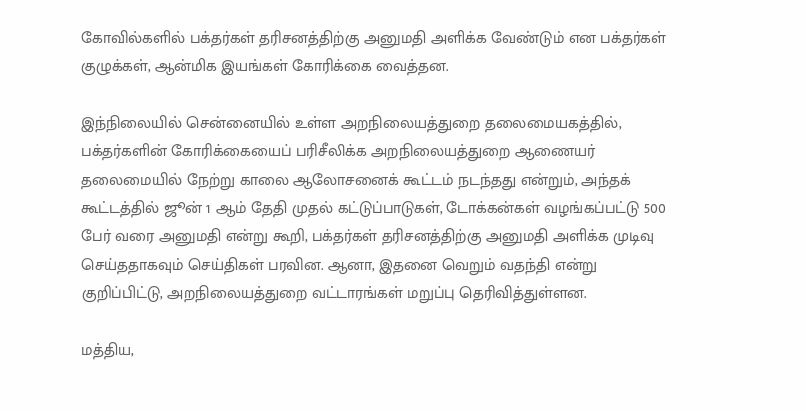கோவில்களில் பக்தர்கள் தரிசனத்திற்கு அனுமதி அளிக்க வேண்டும் என பக்தர்கள் குழுக்கள், ஆன்மிக இயங்கள் கோரிக்கை வைத்தன.

இந்நிலையில் சென்னையில் உள்ள அறநிலையத்துறை தலைமையகத்தில், பக்தர்களின் கோரிக்கையைப் பரிசீலிக்க அறநிலையத்துறை ஆணையர் தலைமையில் நேற்று காலை ஆலோசனைக் கூட்டம் நடந்தது என்றும், அந்தக் கூட்டத்தில் ஜூன் 1 ஆம் தேதி முதல் கட்டுப்பாடுகள், டோக்கன்கள் வழங்கப்பட்டு 500 பேர் வரை அனுமதி என்று கூறி, பக்தர்கள் தரிசனத்திற்கு அனுமதி அளிக்க முடிவு செய்ததாகவும் செய்திகள் பரவின. ஆனா, இதனை வெறும் வதந்தி என்று குறிப்பிட்டு, அறநிலையத்துறை வட்டாரங்கள் மறுப்பு தெரிவித்துள்ளன.

மத்திய,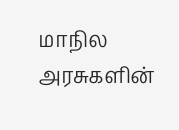மாநில அரசுகளின்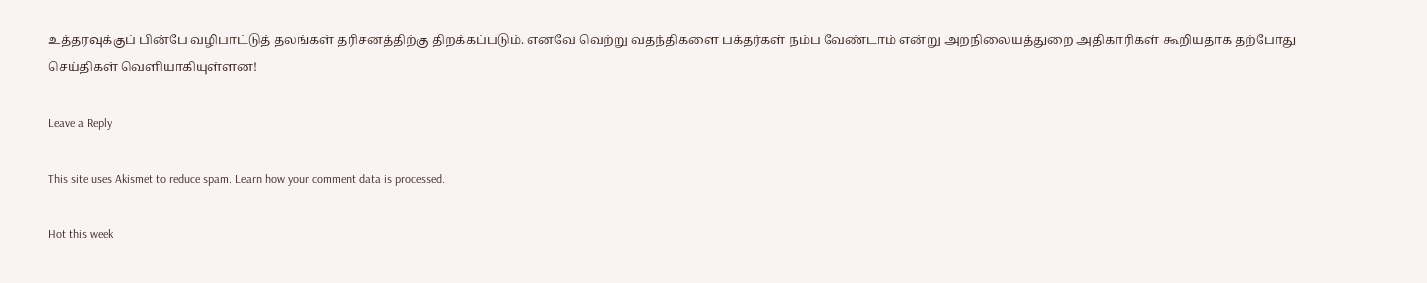உத்தரவுக்குப் பின்பே வழிபாட்டுத் தலங்கள் தரிசனத்திற்கு திறக்கப்படும். எனவே வெற்று வதந்திகளை பக்தர்கள் நம்ப வேண்டாம் என்று அறநிலையத்துறை அதிகாரிகள் கூறியதாக தற்போது செய்திகள் வெளியாகியுள்ளன!

Leave a Reply

This site uses Akismet to reduce spam. Learn how your comment data is processed.

Hot this week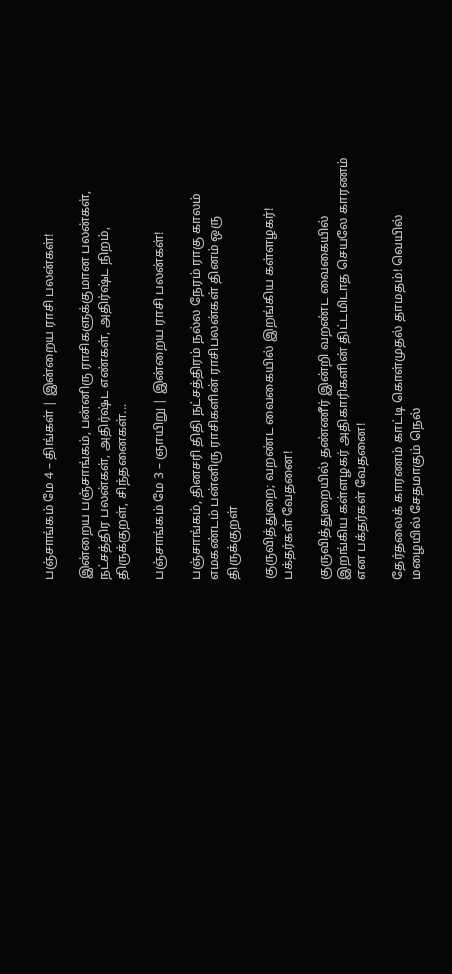பஞ்சாங்கம் மே 4 – திங்கள் | இன்றைய ராசி பலன்கள்!

இன்றைய பஞ்சாங்கம், பன்னிரு ராசிகளுக்குமான பலன்கள், நட்சத்திர பலன்கள், அதிர்ஷ்ட எண்கள், அதிர்ஷ்ட நிறம், திருக்குறள், சிந்தனைகள்...

பஞ்சாங்கம் மே 3 – ஞாயிறு | இன்றைய ராசி பலன்கள்!

பஞ்சாங்கம், தினசரி திதி நட்சத்திரம் நல்ல நேரம் ராகு காலம் எமகண்டம் பன்னிரு ராசிகளின் ராசிபலன்கள் தினம் ஒரு திருக்குறள்

குருவித்துறை; வறண்ட வைகையில் இறங்கிய கள்ளழகர்! பக்தர்கள் வேதனை!

குருவித்துறையில் தண்ணீர் இன்றி வறண்ட வைகையில் இறங்கிய கள்ளழகர் அதிகாரிகளின் திட்டமிடாத செயலே காரணம் என பக்தர்கள் வேதனை!

தேர்தலைக் காரணம் காட்டி கொள்முதல் தாமதம்! வெயில் மழையில் சேதமாகும் நெல்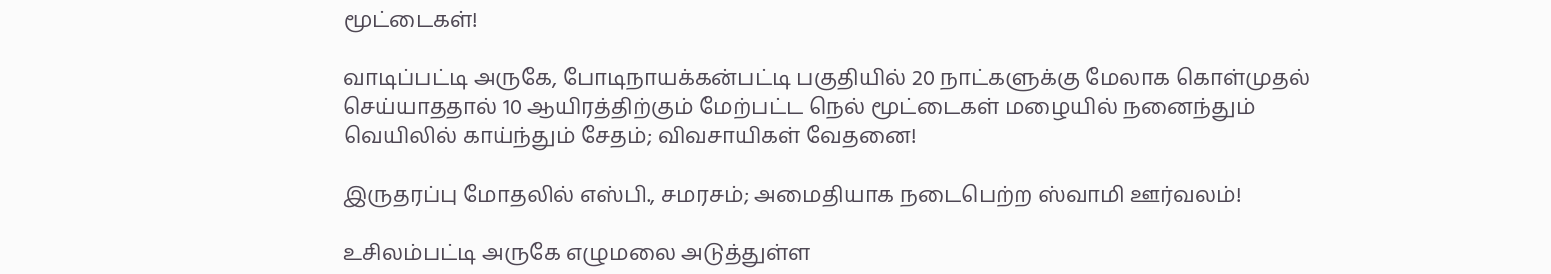மூட்டைகள்!

வாடிப்பட்டி அருகே, போடிநாயக்கன்பட்டி பகுதியில் 20 நாட்களுக்கு மேலாக கொள்முதல் செய்யாததால் 10 ஆயிரத்திற்கும் மேற்பட்ட நெல் மூட்டைகள் மழையில் நனைந்தும் வெயிலில் காய்ந்தும் சேதம்; விவசாயிகள் வேதனை!

இருதரப்பு மோதலில் எஸ்பி., சமரசம்; அமைதியாக நடைபெற்ற ஸ்வாமி ஊர்வலம்!

உசிலம்பட்டி அருகே எழுமலை அடுத்துள்ள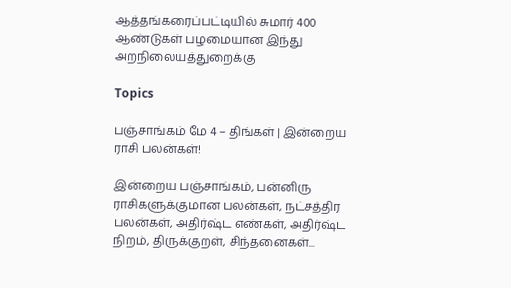ஆத்தங்கரைப்பட்டியில் சுமார் 400 ஆண்டுகள் பழமையான இந்து அறநிலையத்துறைக்கு

Topics

பஞ்சாங்கம் மே 4 – திங்கள் | இன்றைய ராசி பலன்கள்!

இன்றைய பஞ்சாங்கம், பன்னிரு ராசிகளுக்குமான பலன்கள், நட்சத்திர பலன்கள், அதிர்ஷ்ட எண்கள், அதிர்ஷ்ட நிறம், திருக்குறள், சிந்தனைகள்...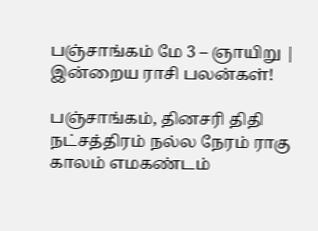பஞ்சாங்கம் மே 3 – ஞாயிறு | இன்றைய ராசி பலன்கள்!

பஞ்சாங்கம், தினசரி திதி நட்சத்திரம் நல்ல நேரம் ராகு காலம் எமகண்டம்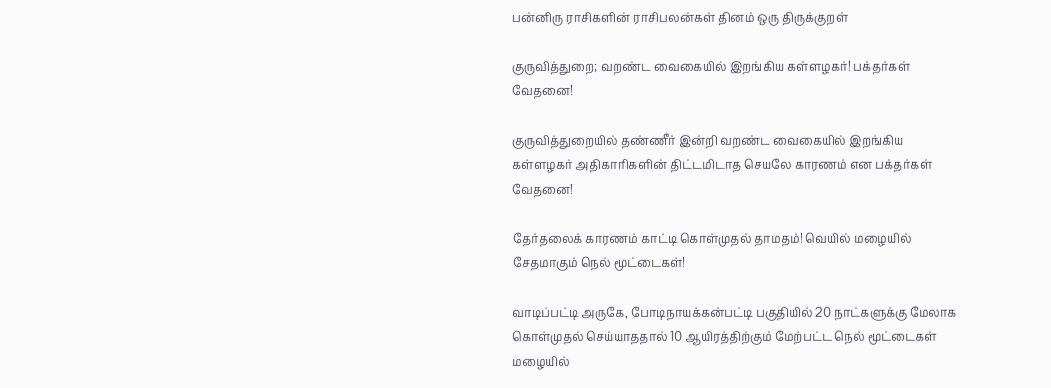பன்னிரு ராசிகளின் ராசிபலன்கள் தினம் ஒரு திருக்குறள்

குருவித்துறை; வறண்ட வைகையில் இறங்கிய கள்ளழகர்! பக்தர்கள் வேதனை!

குருவித்துறையில் தண்ணீர் இன்றி வறண்ட வைகையில் இறங்கிய கள்ளழகர் அதிகாரிகளின் திட்டமிடாத செயலே காரணம் என பக்தர்கள் வேதனை!

தேர்தலைக் காரணம் காட்டி கொள்முதல் தாமதம்! வெயில் மழையில் சேதமாகும் நெல் மூட்டைகள்!

வாடிப்பட்டி அருகே, போடிநாயக்கன்பட்டி பகுதியில் 20 நாட்களுக்கு மேலாக கொள்முதல் செய்யாததால் 10 ஆயிரத்திற்கும் மேற்பட்ட நெல் மூட்டைகள் மழையில்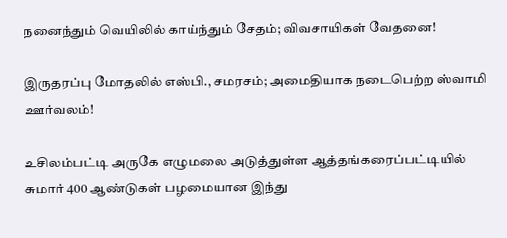நனைந்தும் வெயிலில் காய்ந்தும் சேதம்; விவசாயிகள் வேதனை!

இருதரப்பு மோதலில் எஸ்பி., சமரசம்; அமைதியாக நடைபெற்ற ஸ்வாமி ஊர்வலம்!

உசிலம்பட்டி அருகே எழுமலை அடுத்துள்ள ஆத்தங்கரைப்பட்டியில் சுமார் 400 ஆண்டுகள் பழமையான இந்து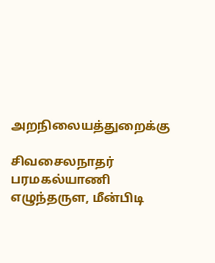அறநிலையத்துறைக்கு

சிவசைலநாதர் பரமகல்யாணி எழுந்தருள, மீன்பிடி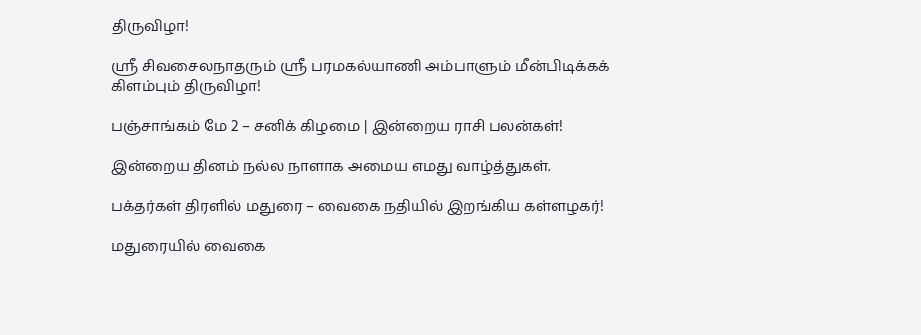திருவிழா!

ஸ்ரீ சிவசைலநாதரும் ஸ்ரீ பரமகல்யாணி அம்பாளும் மீன்பிடிக்கக் கிளம்பும் திருவிழா!

பஞ்சாங்கம் மே 2 – சனிக் கிழமை | இன்றைய ராசி பலன்கள்!

இன்றைய தினம் நல்ல நாளாக அமைய எமது வாழ்த்துகள்.

பக்தர்கள் திரளில் மதுரை – வைகை நதியில் இறங்கிய கள்ளழகர்!

மதுரையில் வைகை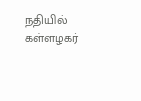நதியில் கள்ளழகர்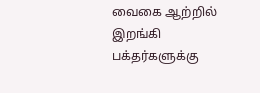வைகை ஆற்றில் இறங்கி பக்தர்களுக்கு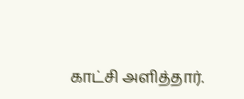காட்சி அளித்தார்.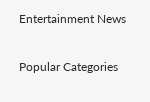Entertainment News

Popular Categories